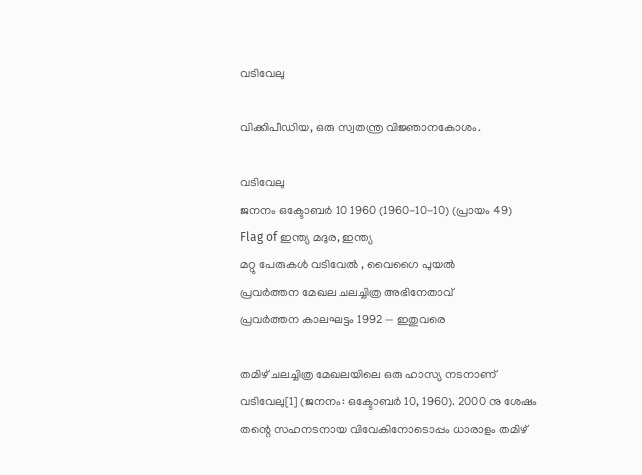വടിവേലു

വിക്കിപീഡിയ, ഒരു സ്വതന്ത്ര വിജ്ഞാനകോശം.

വടിവേലു
ജനനം ഒക്ടോബര്‍ 10 1960 (1960-10-10) (പ്രായം 49)
Flag of ഇന്ത്യ മദുര, ഇന്ത്യ
മറ്റു പേരുകള്‍ വടിവേല്‍ , വൈഗൈ പുയല്‍
പ്രവര്‍ത്തന മേഖല ചലച്ചിത്ര അഭിനേതാവ്
പ്രവര്‍ത്തന കാലഘട്ടം 1992 — ഇതുവരെ

തമിഴ് ചലച്ചിത്ര മേഖലയിലെ ഒരു ഹാസ്യ നടനാണ് വടിവേലു[1] (ജനനം: ഒക്ടോബര്‍ 10, 1960). 2000 നു ശേഷം തന്റെ സഹനടനായ വിവേകിനോടൊപ്പം ധാരാളം തമിഴ്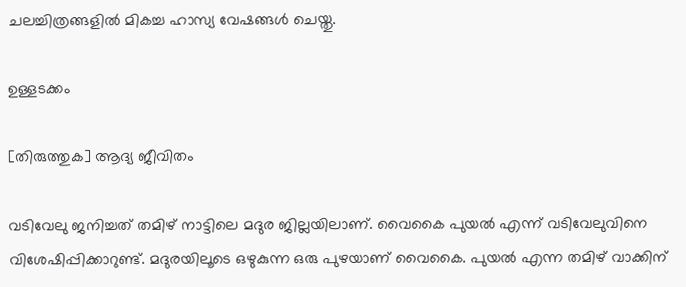ചലച്ചിത്രങ്ങളില്‍ മികച്ച ഹാസ്യ വേഷങ്ങള്‍ ചെയ്തു.

ഉള്ളടക്കം

[തിരുത്തുക] ആദ്യ ജീവിതം

വടിവേലു ജനിച്ചത് തമിഴ് നാട്ടിലെ മദുര ജില്ലയിലാണ്. വൈകൈ പുയല്‍ എന്ന് വടിവേലുവിനെ വിശേഷിപ്പിക്കാറുണ്ട്. മദുരയിലൂടെ ഒഴുകുന്ന ഒരു പുഴയാണ് വൈകൈ. പുയല്‍ എന്ന തമിഴ് വാക്കിന്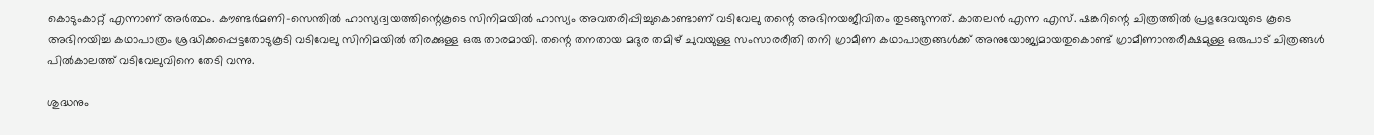കൊടുംകാറ്റ് എന്നാണ് അര്‍ത്ഥം. കൗണ്ടര്‍മണി-സെന്തില്‍ ഹാസ്യദ്വയത്തിന്റെകൂടെ സിനിമയില്‍ ഹാസ്യം അവതരിപ്പിച്ചുകൊണ്ടാണ് വടിവേലു തന്റെ അഭിനയജീവിതം തുടങ്ങുന്നത്. കാതലന്‍ എന്ന എസ്. ഷങ്കറിന്റെ ചിത്രത്തില്‍ പ്രഭുദേവയുടെ കൂടെ അഭിനയിച്ച കഥാപാത്രം ശ്രദ്ധിക്കപ്പെട്ടതോടുകൂടി വടിവേലു സിനിമയില്‍ തിരക്കുള്ള ഒരു താരമായി. തന്റെ തനതായ മദുര തമിഴ് ചുവയുള്ള സംസാരരീതി തനി ഗ്രാമീണ കഥാപാത്രങ്ങള്‍ക്ക് അനുയോജ്യമായതുകൊണ്ട് ഗ്രാമീണാന്തരീക്ഷമുള്ള ഒരുപാട് ചിത്രങ്ങള്‍ പില്‍കാലത്ത് വടിവേലുവിനെ തേടി വന്നു.

ശുദ്ധനും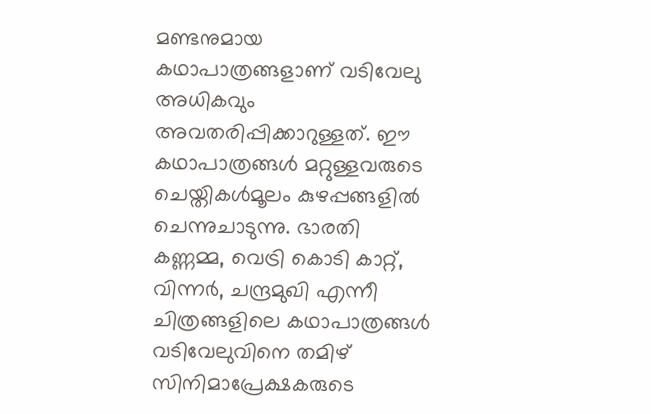മണ്ടനുമായ കഥാപാത്രങ്ങളാണ് വടിവേലു അധികവും അവതരിപ്പിക്കാറുള്ളത്. ഈ കഥാപാത്രങ്ങള്‍ മറ്റുള്ളവരുടെ ചെയ്തികള്‍മൂലം കുഴപ്പങ്ങളില്‍ ചെന്നുചാടുന്നു. ഭാരതി കണ്ണമ്മ, വെട്രി കൊടി കാറ്റ്, വിന്നര്‍, ചന്ദ്രമുഖി എന്നീ ചിത്രങ്ങളിലെ കഥാപാത്രങ്ങള്‍ വടിവേലുവിനെ തമിഴ് സിനിമാപ്രേക്ഷകരുടെ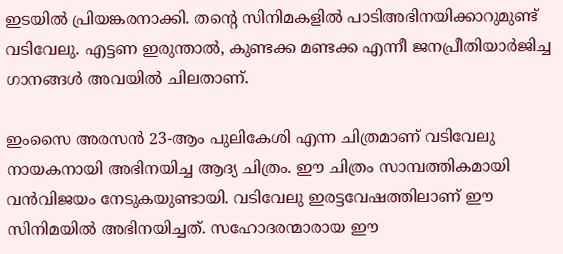ഇടയില്‍ പ്രിയങ്കരനാക്കി. തന്റെ സിനിമകളില്‍ പാടിഅഭിനയിക്കാറുമുണ്ട് വടിവേലു. എട്ടണ ഇരുന്താല്‍, കുണ്ടക്ക മണ്ടക്ക എന്നീ ജനപ്രീതിയാര്‍ജിച്ച ഗാനങ്ങള്‍ അവയില്‍ ചിലതാണ്.

ഇംസൈ അരസന്‍ 23-ആം പുലികേശി എന്ന ചിത്രമാണ് വടിവേലു നായകനായി അഭിനയിച്ച ആദ്യ ചിത്രം. ഈ ചിത്രം സാമ്പത്തികമായി വന്‍വിജയം നേടുകയുണ്ടായി. വടിവേലു ഇരട്ടവേഷത്തിലാണ് ഈ സിനിമയില്‍ അഭിനയിച്ചത്. സഹോദരന്മാരായ ഈ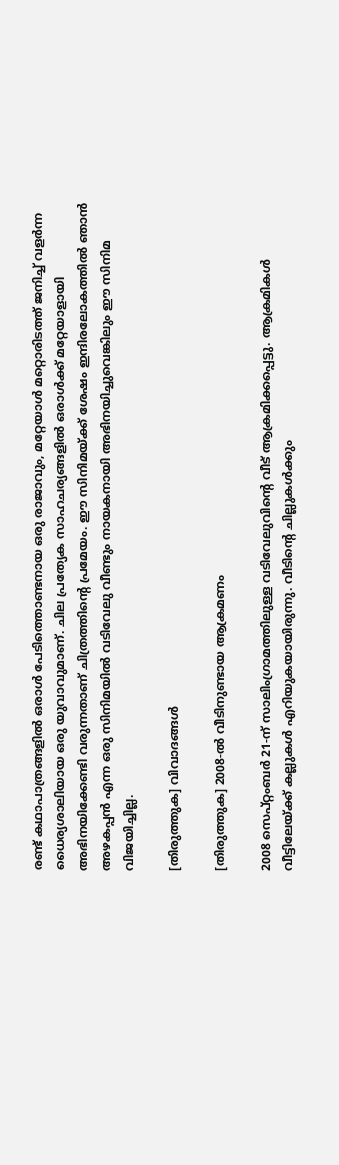രണ്ട് കഥാപാത്രങ്ങളില്‍ ഒരാള്‍ പേടിത്തൊണ്ടനായ ഒരു രാജാവും, മറ്റേയാള്‍ മറ്റൊരിടത്ത് ജനിച്ച് വളര്‍ന്ന ധൈര്യശാലിയായ ഒരു യുവാവുമാണ്. ചില പ്രത്യേക സാഹചര്യങ്ങളില്‍ ഒരാള്‍ക്ക് മറ്റേയാളായി അഭിനയിക്കേണ്ടി വരുന്നതാണ് ചിത്രത്തിന്റെ പ്രമേയം. ഈ സിനിമയ്ക്ക് ശേഷം ഇന്ദിരലോകത്തില്‍ ഞാന്‍ അഴകപ്പന്‍ എന്ന ഒരു സിനിമയില്‍ വടിവേലു വീണ്ടും നായകനായി അഭിനയിച്ചുവെങ്കിലും ഈ സിനിമ വിജയിച്ചില്ല.

[തിരുത്തുക] വിവാദങ്ങള്‍

[തിരുത്തുക] 2008-ല്‍ വീടിനുണ്ടായ ആക്രമണം

2008 സെപ്റ്റംബര്‍ 21-ന് സാലിംഗ്രാമത്തിലുള്ള വടിവേലുവിന്റെ വീട് ആക്രമിക്കപ്പെട്ടു. ആക്രമികള്‍ വീട്ടിലേയ്ക്ക് കല്ലുകള്‍ എറിയുകയായിരുന്നു. വീടിന്റെ ചില്ലുകള്‍ക്കും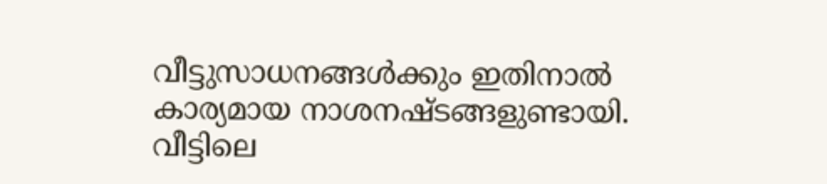വീട്ടുസാധനങ്ങള്‍ക്കും ഇതിനാല്‍ കാര്യമായ നാശനഷ്ടങ്ങളുണ്ടായി. വീട്ടിലെ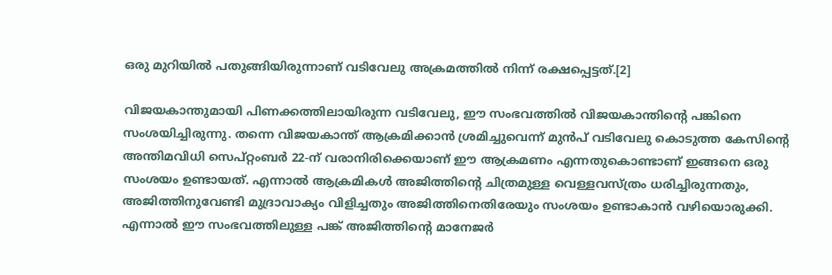ഒരു മുറിയില്‍ പതുങ്ങിയിരുന്നാണ് വടിവേലു അക്രമത്തില്‍ നിന്ന് രക്ഷപ്പെട്ടത്.[2]

വിജയകാന്തുമായി പിണക്കത്തിലായിരുന്ന വടിവേലു, ഈ സംഭവത്തില്‍ വിജയകാന്തിന്റെ പങ്കിനെ സംശയിച്ചിരുന്നു. തന്നെ വിജയകാന്ത് ആക്രമിക്കാന്‍ ശ്രമിച്ചുവെന്ന് മുന്‍പ് വടിവേലു കൊടുത്ത കേസിന്റെ അന്തിമവിധി സെപ്റ്റംബര്‍ 22-ന് വരാനിരിക്കെയാണ് ഈ ആക്രമണം എന്നതുകൊണ്ടാണ് ഇങ്ങനെ ഒരു സംശയം ഉണ്ടായത്. എന്നാല്‍ ആക്രമികള്‍ അജിത്തിന്റെ ചിത്രമുള്ള വെള്ളവസ്ത്രം ധരിച്ചിരുന്നതും, അജിത്തിനുവേണ്ടി മുദ്രാവാക്യം വിളിച്ചതും അജിത്തിനെതിരേയും സംശയം ഉണ്ടാകാന്‍ വഴിയൊരുക്കി. എന്നാല്‍ ഈ സംഭവത്തിലുള്ള പങ്ക് അജിത്തിന്റെ മാനേജര്‍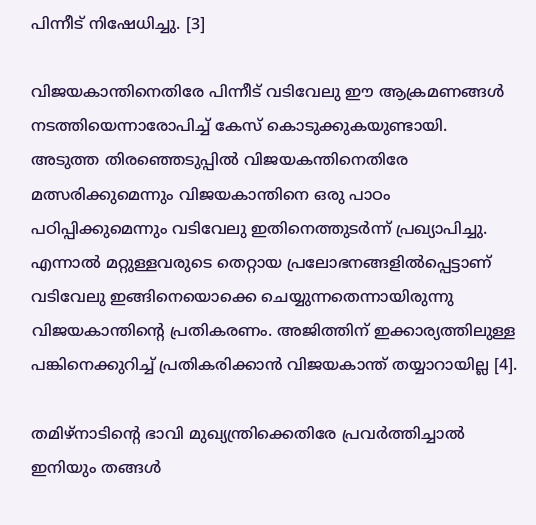പിന്നീട് നിഷേധിച്ചു. [3]

വിജയകാന്തിനെതിരേ പിന്നീട് വടിവേലു ഈ ആക്രമണങ്ങള്‍ നടത്തിയെന്നാരോപിച്ച് കേസ് കൊടുക്കുകയുണ്ടായി. അടുത്ത തിരഞ്ഞെടുപ്പില്‍ വിജയകന്തിനെതിരേ മത്സരിക്കുമെന്നും വിജയകാന്തിനെ ഒരു പാഠം പഠിപ്പിക്കുമെന്നും വടിവേലു ഇതിനെത്തുടര്‍ന്ന് പ്രഖ്യാപിച്ചു. എന്നാല്‍ മറ്റുള്ളവരുടെ തെറ്റായ പ്രലോഭനങ്ങളില്‍പ്പെട്ടാണ് വടിവേലു ഇങ്ങിനെയൊക്കെ ചെയ്യുന്നതെന്നായിരുന്നു വിജയകാന്തിന്റെ പ്രതികരണം. അജിത്തിന് ഇക്കാര്യത്തിലുള്ള പങ്കിനെക്കുറിച്ച് പ്രതികരിക്കാന്‍ വിജയകാന്ത് തയ്യാറായില്ല [4].

തമിഴ്നാടിന്റെ ഭാവി മുഖ്യന്ത്രിക്കെതിരേ പ്രവര്‍ത്തിച്ചാല്‍ ഇനിയും തങ്ങള്‍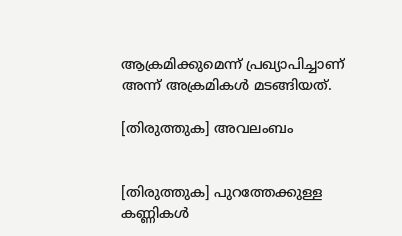ആക്രമിക്കുമെന്ന് പ്രഖ്യാപിച്ചാണ് അന്ന് അക്രമികള്‍ മടങ്ങിയത്.

[തിരുത്തുക] അവലംബം


[തിരുത്തുക] പുറത്തേക്കുള്ള കണ്ണികള്‍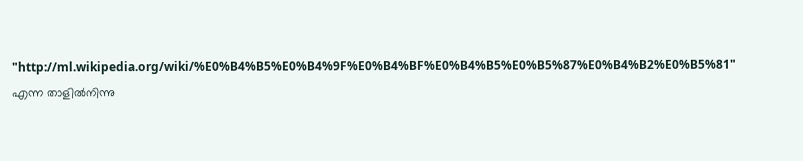"http://ml.wikipedia.org/wiki/%E0%B4%B5%E0%B4%9F%E0%B4%BF%E0%B4%B5%E0%B5%87%E0%B4%B2%E0%B5%81" എന്ന താളില്‍നിന്നു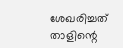ശേഖരിച്ചത്
താളിന്റെ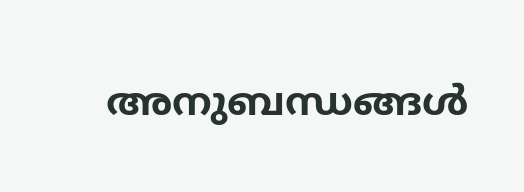അനുബന്ധങ്ങള്‍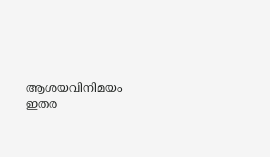ആശയവിനിമയം
ഇതര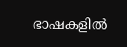ഭാഷകളില്‍